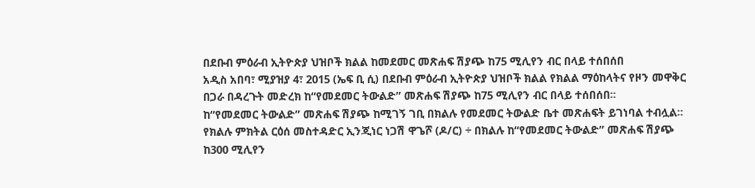በደቡብ ምዕራብ ኢትዮጵያ ህዝቦች ክልል ከመደመር መጽሐፍ ሽያጭ ከ75 ሚሊየን ብር በላይ ተሰበሰበ
አዲስ አበባ፣ ሚያዝያ 4፣ 2015 (ኤፍ ቢ ሲ) በደቡብ ምዕራብ ኢትዮጵያ ህዝቦች ክልል የክልል ማዕከላትና የዞን መዋቅር በጋራ በዳረጉት መድረክ ከ“የመደመር ትውልድ” መጽሐፍ ሽያጭ ከ75 ሚሊየን ብር በላይ ተሰበሰበ፡፡
ከ“የመደመር ትውልድ” መጽሐፍ ሽያጭ ከሚገኝ ገቢ በክልሉ የመደመር ትውልድ ቤተ መጽሐፍት ይገነባል ተብሏል።
የክልሉ ምክትል ርዕሰ መስተዳድር ኢንጂነር ነጋሽ ዋጌሾ (ዶ/ር) ÷ በክልሉ ከ“የመደመር ትውልድ” መጽሐፍ ሽያጭ ከ300 ሚሊየን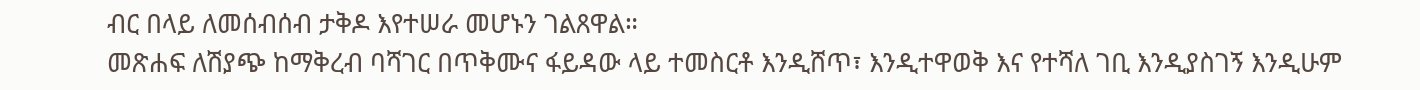ብር በላይ ለመሰብሰብ ታቅዶ እየተሠራ መሆኑን ገልጸዋል።
መጽሐፍ ለሽያጭ ከማቅረብ ባሻገር በጥቅሙና ፋይዳው ላይ ተመስርቶ እንዲሸጥ፣ እንዲተዋወቅ እና የተሻለ ገቢ እንዲያስገኝ እንዲሁም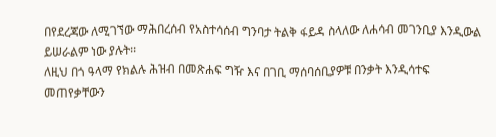በየደረጃው ለሚገኘው ማሕበረሰብ የአስተሳሰብ ግንባታ ትልቅ ፋይዳ ስላለው ለሐሳብ መገንቢያ እንዲውል ይሠራልም ነው ያሉት፡፡
ለዚህ በጎ ዓላማ የክልሉ ሕዝብ በመጽሐፍ ግዥ እና በገቢ ማሰባሰቢያዎቹ በንቃት እንዲሳተፍ መጠየቃቸውን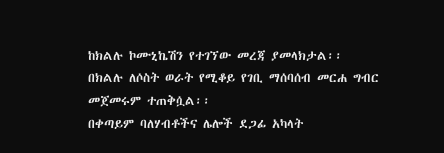ከክልሉ ኮሙኒኬሽን የተገኘው መረጃ ያመላክታል፡፡
በክልሉ ለሶስት ወራት የሚቆይ የገቢ ማሰባሰብ መርሐ ግብር መጀመሩም ተጠቅሷል፡፡
በቀጣይም ባለሃብቶችና ሌሎች ደጋፊ አካላት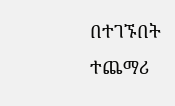በተገኙበት ተጨማሪ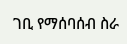ገቢ የማሰባሰብ ስራ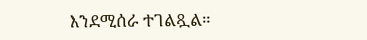እንደሚሰራ ተገልጿል።